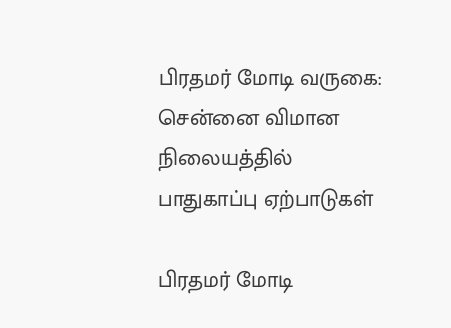பிரதமர் மோடி வருகை: சென்னை விமான நிலையத்தில் பாதுகாப்பு ஏற்பாடுகள்

பிரதமர் மோடி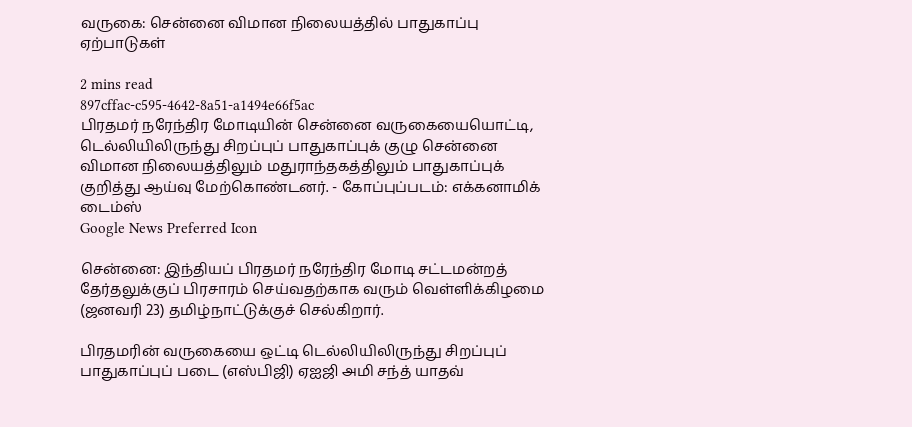வருகை: சென்னை விமான நிலையத்தில் பாதுகாப்பு ஏற்பாடுகள்

2 mins read
897cffac-c595-4642-8a51-a1494e66f5ac
பிரதமர் நரேந்திர மோடியின் சென்னை வருகையையொட்டி, டெல்லியிலிருந்து சிறப்புப் பாதுகாப்புக் குழு சென்னை விமான நிலையத்திலும் மதுராந்தகத்திலும் பாதுகாப்புக் குறித்து ஆய்வு மேற்கொண்டனர். - கோப்புப்படம்: எக்கனாமிக் டைம்ஸ்
Google News Preferred Icon

சென்னை: இந்தியப் பிரதமர் நரேந்திர மோடி சட்டமன்றத் தேர்தலுக்குப் பிரசாரம் செய்வதற்காக வரும் வெள்ளிக்கிழமை (ஜனவரி 23) தமிழ்நாட்டுக்குச் செல்கிறார்.

பிரதமரின் வருகையை ஒட்டி டெல்லியிலிருந்து சிறப்புப் பாதுகாப்புப் படை (எஸ்பிஜி) ஏஐஜி அமி சந்த் யாதவ்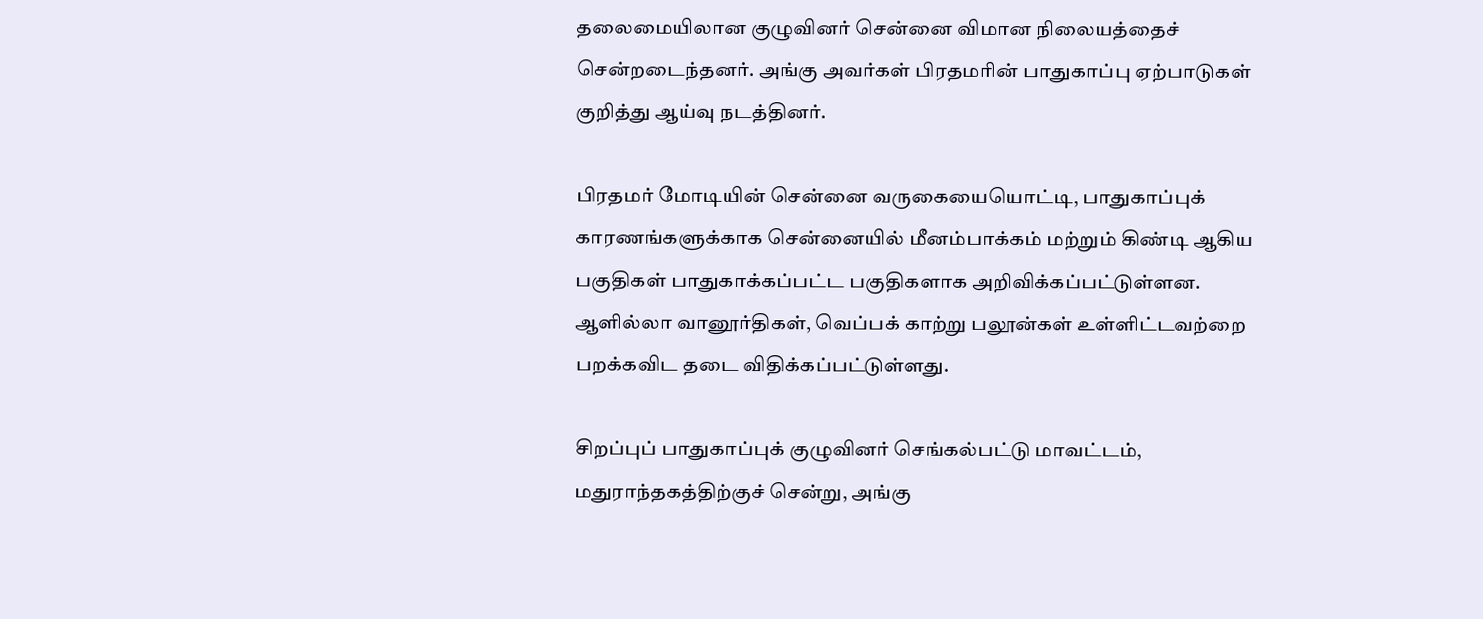தலைமையிலான குழுவினர் சென்னை விமான நிலையத்தைச் சென்றடைந்தனர். அங்கு அவர்கள் பிரதமரின் பாதுகாப்பு ஏற்பாடுகள் குறித்து ஆய்வு நடத்தினர்.

பிரதமர் மோடியின் சென்னை வருகையையொட்டி, பாதுகாப்புக் காரணங்களுக்காக சென்னையில் மீனம்பாக்கம் மற்றும் கிண்டி ஆகிய பகுதிகள் பாதுகாக்கப்பட்ட பகுதிகளாக அறிவிக்கப்பட்டுள்ளன. ஆளில்லா வானூர்திகள், வெப்பக் காற்று பலூன்கள் உள்ளிட்டவற்றை பறக்கவிட தடை விதிக்கப்பட்டுள்ளது.

சிறப்புப் பாதுகாப்புக் குழுவினர் செங்கல்பட்டு மாவட்டம், மதுராந்தகத்திற்குச் சென்று, அங்கு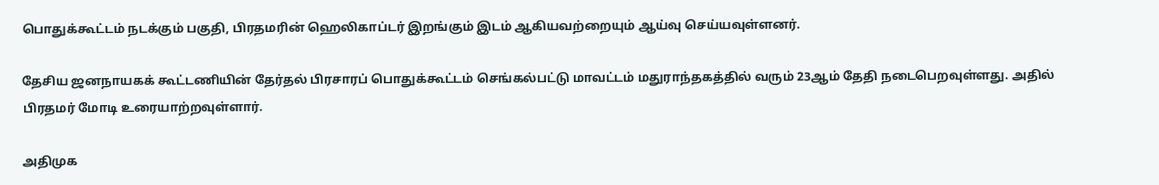பொதுக்கூட்டம் நடக்கும் பகுதி, பிரதமரின் ஹெலிகாப்டர் இறங்கும் இடம் ஆகியவற்றையும் ஆய்வு செய்யவுள்ளனர்.

தேசிய ஜனநாயகக் கூட்டணியின் தேர்தல் பிரசாரப் பொதுக்கூட்டம் செங்கல்பட்டு மாவட்டம் மதுராந்தகத்தில் வரும் 23ஆம் தேதி நடைபெறவுள்ளது. அதில் பிரதமர் மோடி உரையாற்றவுள்ளார்.

அதிமுக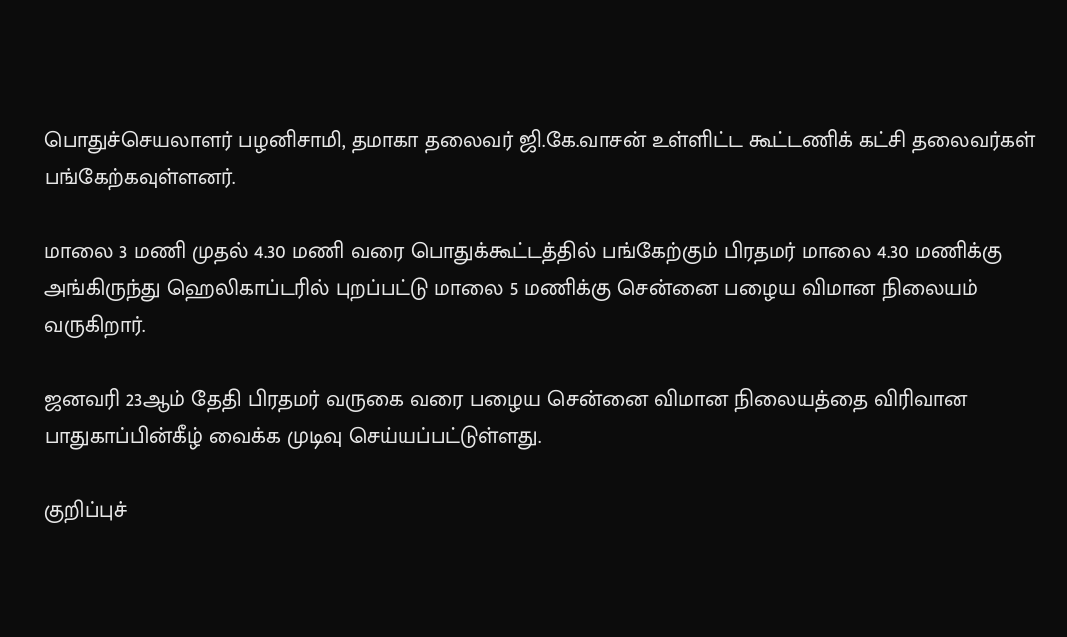பொதுச்செயலாளர் பழனிசாமி, தமாகா தலைவர் ஜி.கே.வாசன் உள்ளிட்ட கூட்டணிக் கட்சி தலைவர்கள் பங்கேற்கவுள்ளனர்.

மாலை 3 மணி முதல் 4.30 மணி வரை பொதுக்கூட்டத்தில் பங்கேற்கும் பிரதமர் மாலை 4.30 மணிக்கு அங்கிருந்து ஹெலிகாப்டரில் புறப்பட்டு மாலை 5 மணிக்கு சென்னை பழைய விமான நிலையம் வருகிறார்.

ஜனவரி 23ஆம் தேதி பிரதமர் வருகை வரை பழைய சென்னை விமான நிலையத்தை விரிவான பாதுகாப்பின்கீழ் வைக்க முடிவு செய்யப்பட்டுள்ளது.

குறிப்புச்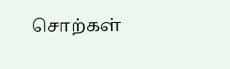சொற்கள்